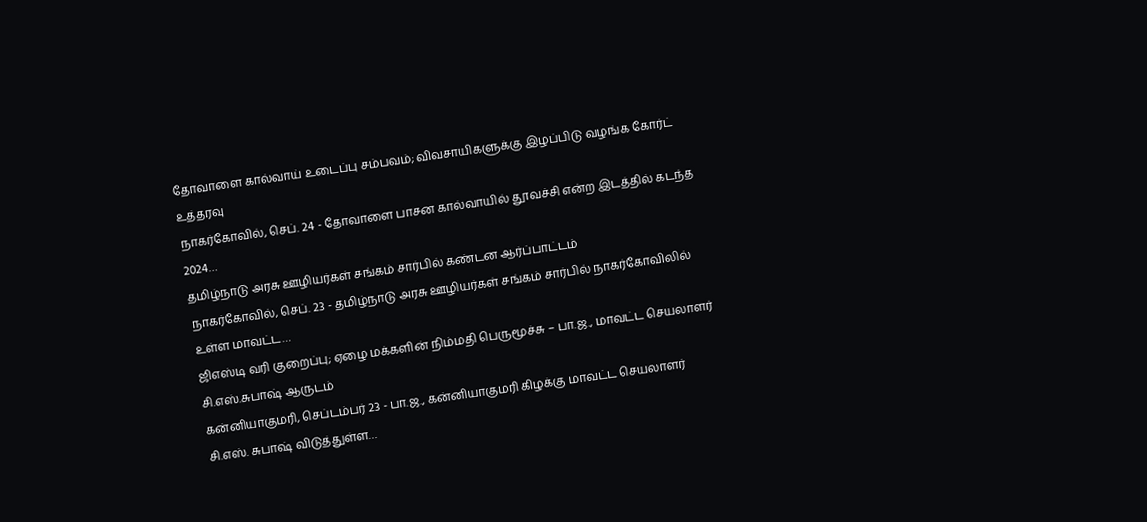தோவாளை கால்வாய் உடைப்பு சம்பவம்; விவசாயிகளுக்கு இழப்பிடு வழங்க கோர்ட் உத்தரவு
நாகர்கோவில், செப். 24 - தோவாளை பாசன கால்வாயில் தூவச்சி என்ற இடத்தில் கடந்த 2024…
தமிழ்நாடு அரசு ஊழியர்கள் சங்கம் சார்பில் கண்டன ஆர்ப்பாட்டம்
நாகர்கோவில், செப். 23 - தமிழ்நாடு அரசு ஊழியர்கள் சங்கம் சார்பில் நாகர்கோவிலில் உள்ள மாவட்ட…
ஜிஎஸ்டி வரி குறைப்பு; ஏழை மக்களின் நிம்மதி பெருமூச்சு – பா.ஜ., மாவட்ட செயலாளர் சி.எஸ்.சுபாஷ் ஆருடம்
கன்னியாகுமரி, செப்டம்பர் 23 - பா.ஜ., கன்னியாகுமரி கிழக்கு மாவட்ட செயலாளர் சி.எஸ். சுபாஷ் விடுத்துள்ள…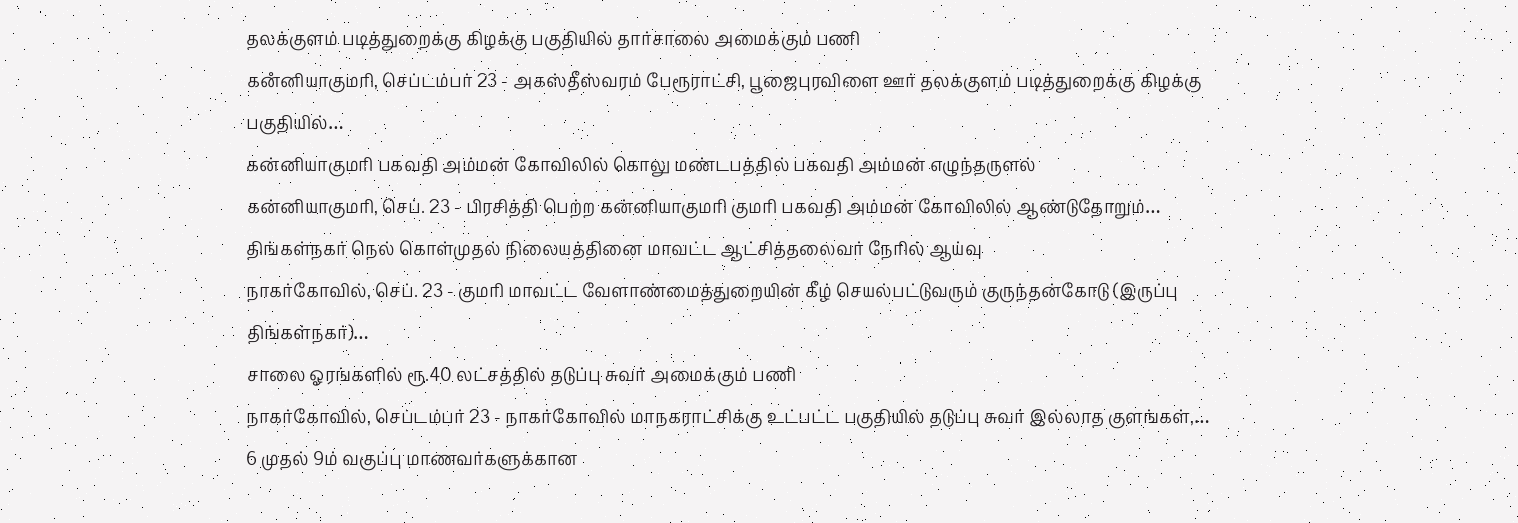தலக்குளம் படித்துறைக்கு கிழக்கு பகுதியில் தார்சாலை அமைக்கும் பணி
கனஂனியாகுமரி, செப்டம்பர் 23 - அகஸ்தீஸ்வரம் பேரூராட்சி, பூஜைபுரவிளை ஊர் தலக்குளம் படித்துறைக்கு கிழக்கு பகுதியில்…
கன்னியாகுமரி பகவதி அம்மன் கோவிலில் கொலு மண்டபத்தில் பகவதி அம்மன் எழுந்தருளல்
கன்னியாகுமரி, செப். 23 - பிரசித்தி பெற்ற கன்னியாகுமரி குமரி பகவதி அம்மன் கோவிலில் ஆண்டுதோறும்…
திங்கள்நகர் நெல் கொள்முதல் நிலையத்தினை மாவட்ட ஆட்சித்தலைவர் நேரில் ஆய்வு
நாகர்கோவில், செப். 23 - குமரி மாவட்ட வேளாண்மைத்துறையின் கீழ் செயல்பட்டுவரும் குருந்தன்கோடு (இருப்பு திங்கள்நகர்)…
சாலை ஓரங்களில் ரூ.40 லட்சத்தில் தடுப்பு சுவர் அமைக்கும் பணி
நாகர்கோவில், செப்டம்பர் 23 - நாகர்கோவில் மாநகராட்சிக்கு உட்பட்ட பகுதியில் தடுப்பு சுவர் இல்லாத குளங்கள்,…
6 முதல் 9ம் வகுப்பு மாணவர்களுக்கான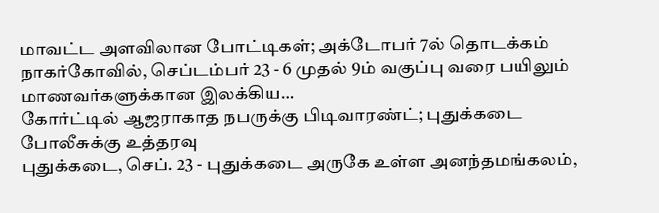மாவட்ட அளவிலான போட்டிகள்; அக்டோபர் 7ல் தொடக்கம்
நாகர்கோவில், செப்டம்பர் 23 - 6 முதல் 9ம் வகுப்பு வரை பயிலும் மாணவர்களுக்கான இலக்கிய…
கோர்ட்டில் ஆஜராகாத நபருக்கு பிடிவாரண்ட்; புதுக்கடை போலீசுக்கு உத்தரவு
புதுக்கடை, செப். 23 - புதுக்கடை அருகே உள்ள அனந்தமங்கலம்,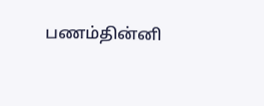பணம்தின்னி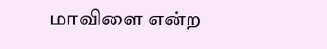மாவிளை என்ற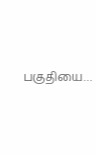பகுதியை…